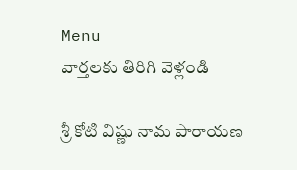Menu
వార్తలకు తిరిగి వెళ్లండి

శ్రీ కోటి విష్ణు నామ పారాయణ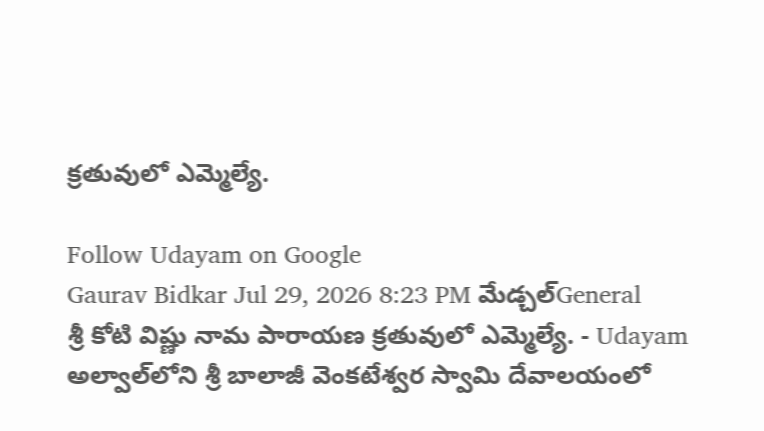క్రతువులో ఎమ్మెల్యే.

Follow Udayam on Google
Gaurav Bidkar Jul 29, 2026 8:23 PM మేడ్చల్General
శ్రీ కోటి విష్ణు నామ పారాయణ క్రతువులో ఎమ్మెల్యే. - Udayam
అల్వాల్‌లోని శ్రీ బాలాజీ వెంకటేశ్వర స్వామి దేవాలయంలో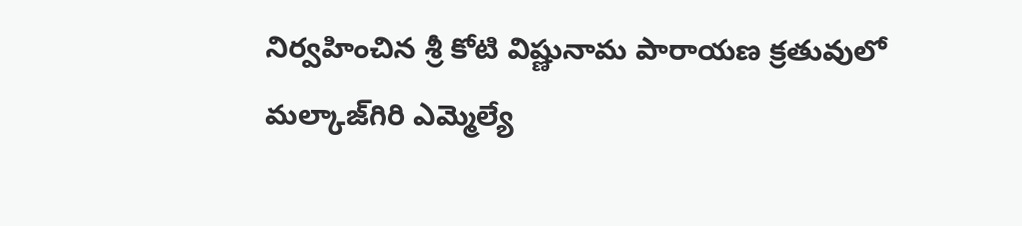నిర్వహించిన శ్రీ కోటి విష్ణునామ పారాయణ క్రతువులో మల్కాజ్‌గిరి ఎమ్మెల్యే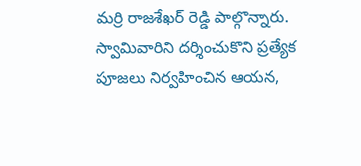మర్రి రాజశేఖర్ రెడ్డి పాల్గొన్నారు. స్వామివారిని దర్శించుకొని ప్రత్యేక పూజలు నిర్వహించిన ఆయన,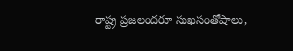రాష్ట్ర ప్రజలందరూ సుఖసంతోషాలు,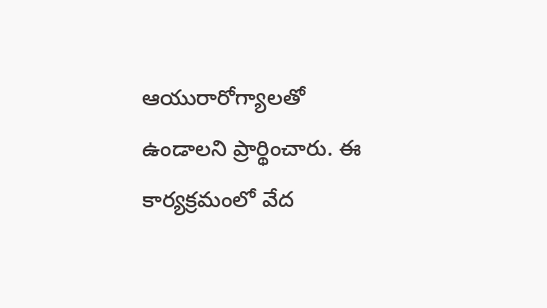ఆయురారోగ్యాలతో ఉండాలని ప్రార్థించారు. ఈ కార్యక్రమంలో వేద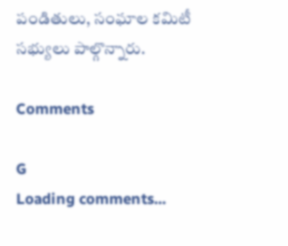పండితులు, సంఘాల కమిటీ సభ్యులు పాల్గొన్నారు.

Comments

G
Loading comments...